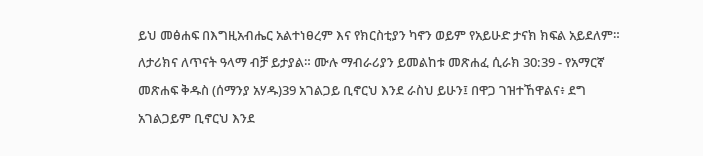ይህ መፅሐፍ በእግዚአብሔር አልተነፀረም እና የክርስቲያን ካኖን ወይም የአይሁድ ታናክ ክፍል አይደለም። ለታሪክና ለጥናት ዓላማ ብቻ ይታያል። ሙሉ ማብራሪያን ይመልከቱ መጽሐፈ ሲራክ 30:39 - የአማርኛ መጽሐፍ ቅዱስ (ሰማንያ አሃዱ)39 አገልጋይ ቢኖርህ እንደ ራስህ ይሁን፤ በዋጋ ገዝተኸዋልና፥ ደግ አገልጋይም ቢኖርህ እንደ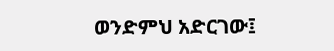ወንድምህ አድርገው፤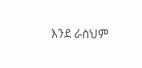እንደ ራስህም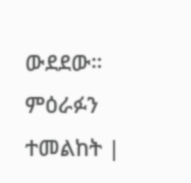ውደደው። ምዕራፉን ተመልከት |